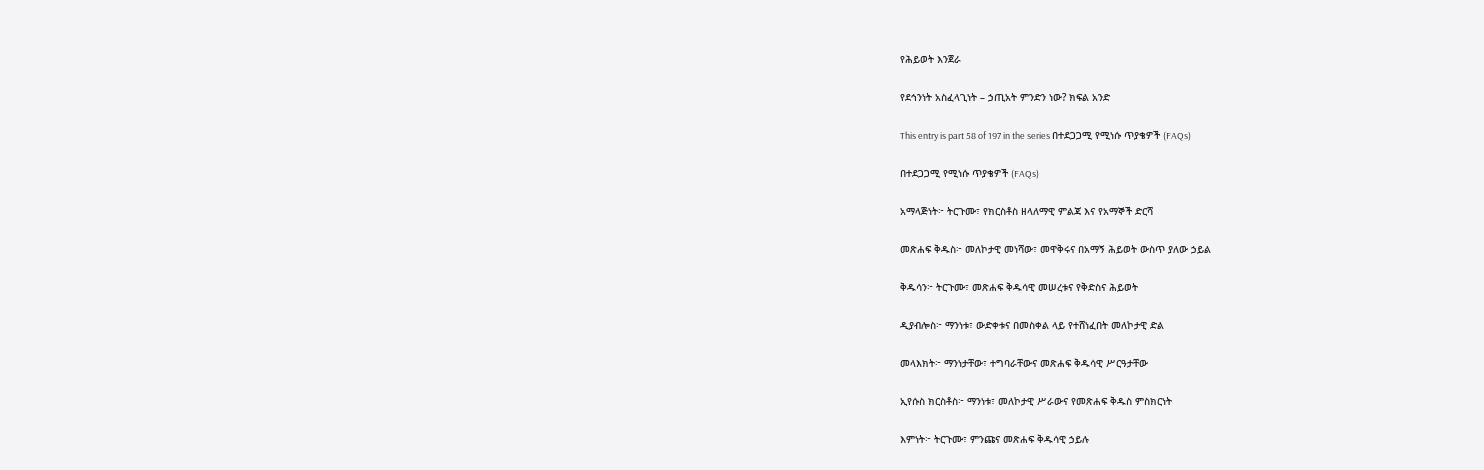የሕይወት እንጀራ

የደኅንነት አስፈላጊነት – ኃጢአት ምንድን ነው? ክፍል አንድ

This entry is part 58 of 197 in the series በተደጋጋሚ የሚነሱ ጥያቄዎች (FAQs)

በተደጋጋሚ የሚነሱ ጥያቄዎች (FAQs)

አማላጅነት፦ ትርጉሙ፣ የክርስቶስ ዘላለማዊ ምልጃ እና የአማኞች ድርሻ

መጽሐፍ ቅዱስ፦ መለኮታዊ መነሻው፣ መዋቅሩና በአማኝ ሕይወት ውስጥ ያለው ኃይል

ቅዱሳን፦ ትርጉሙ፣ መጽሐፍ ቅዱሳዊ መሠረቱና የቅድስና ሕይወት

ዲያብሎስ፦ ማንነቱ፣ ውድቀቱና በመስቀል ላይ የተሸነፈበት መለኮታዊ ድል

መላእክት፦ ማንነታቸው፣ ተግባራቸውና መጽሐፍ ቅዱሳዊ ሥርዓታቸው

ኢየሱስ ክርስቶስ፦ ማንነቱ፣ መለኮታዊ ሥራውና የመጽሐፍ ቅዱስ ምስክርነት

እምነት፦ ትርጉሙ፣ ምንጩና መጽሐፍ ቅዱሳዊ ኃይሉ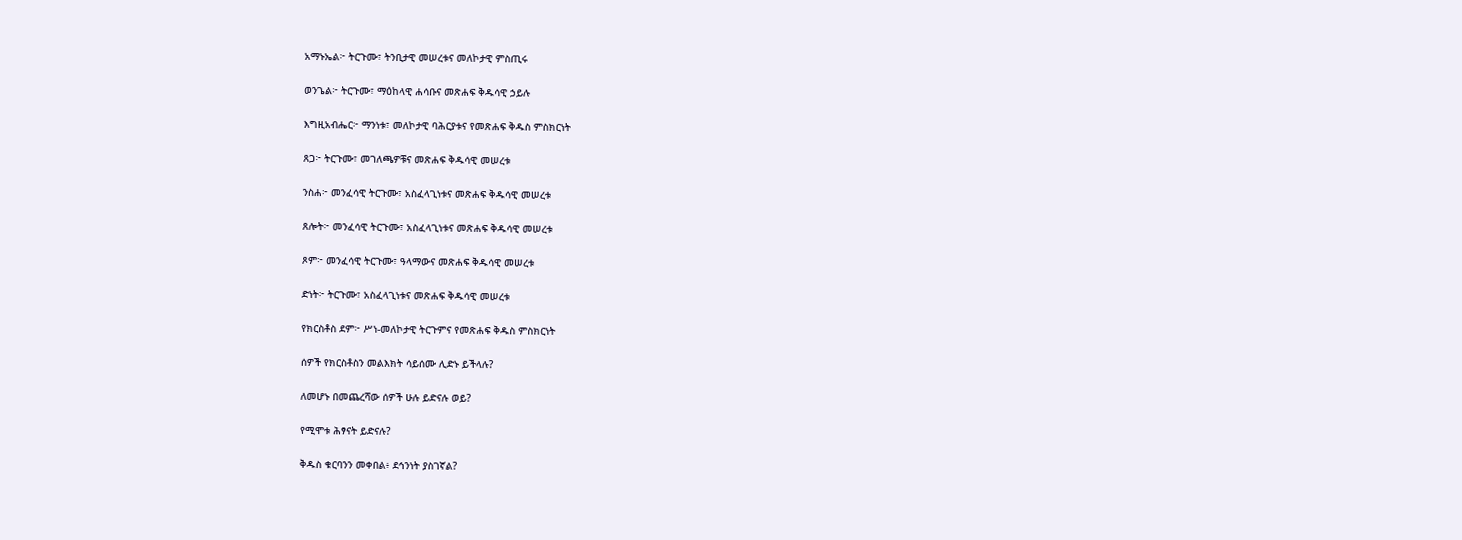አማኑኤል፦ ትርጉሙ፣ ትንቢታዊ መሠረቱና መለኮታዊ ምስጢሩ

ወንጌል፦ ትርጉሙ፣ ማዕከላዊ ሐሳቡና መጽሐፍ ቅዱሳዊ ኃይሉ

እግዚአብሔር፦ ማንነቱ፣ መለኮታዊ ባሕርያቱና የመጽሐፍ ቅዱስ ምስክርነት

ጸጋ፦ ትርጉሙ፣ መገለጫዎቹና መጽሐፍ ቅዱሳዊ መሠረቱ

ንስሐ፦ መንፈሳዊ ትርጉሙ፣ አስፈላጊነቱና መጽሐፍ ቅዱሳዊ መሠረቱ

ጸሎት፦ መንፈሳዊ ትርጉሙ፣ አስፈላጊነቱና መጽሐፍ ቅዱሳዊ መሠረቱ

ጾም፦ መንፈሳዊ ትርጉሙ፣ ዓላማውና መጽሐፍ ቅዱሳዊ መሠረቱ

ድነት፦ ትርጉሙ፣ አስፈላጊነቱና መጽሐፍ ቅዱሳዊ መሠረቱ

የክርስቶስ ደም፦ ሥነ-መለኮታዊ ትርጉምና የመጽሐፍ ቅዱስ ምስክርነት

ሰዎች የክርስቶስን መልእክት ሳይሰሙ ሊድኑ ይችላሉ?

ለመሆኑ በመጨረሻው ሰዎች ሁሉ ይድናሉ ወይ?

የሚሞቱ ሕፃናት ይድናሉ?

ቅዱስ ቁርባንን መቀበል፥ ደኅንነት ያስገኛል?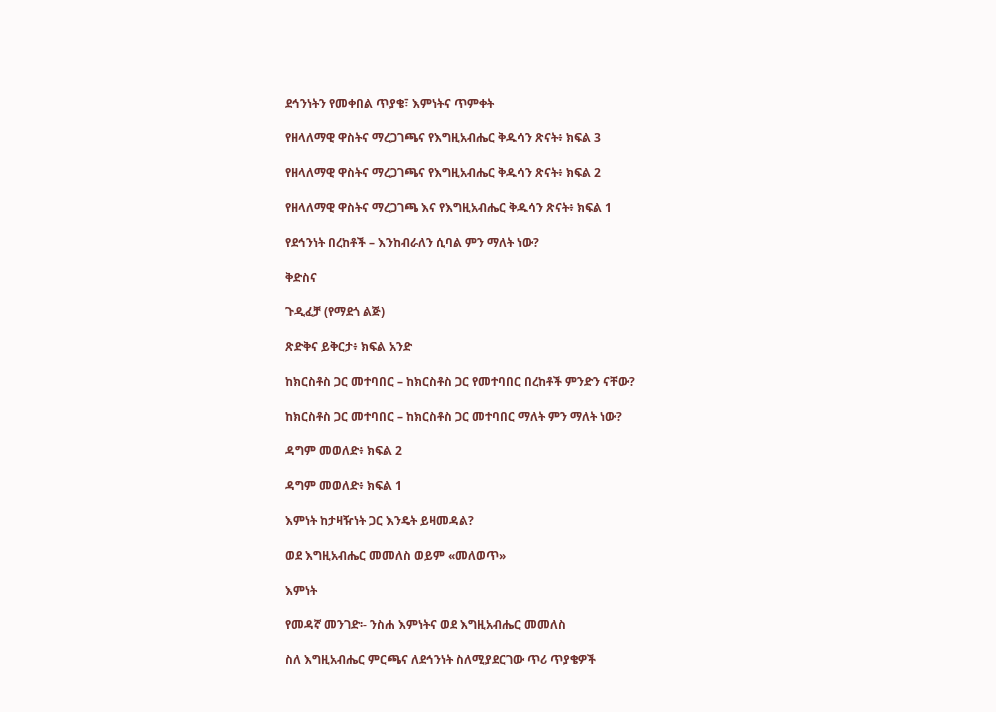ደኅንነትን የመቀበል ጥያቄ፣ እምነትና ጥምቀት

የዘላለማዊ ዋስትና ማረጋገጫና የእግዚአብሔር ቅዱሳን ጽናት፥ ክፍል 3

የዘላለማዊ ዋስትና ማረጋገጫና የእግዚአብሔር ቅዱሳን ጽናት፥ ክፍል 2

የዘላለማዊ ዋስትና ማረጋገጫ እና የእግዚአብሔር ቅዱሳን ጽናት፥ ክፍል 1

የደኅንነት በረከቶች – እንከብራለን ሲባል ምን ማለት ነው?

ቅድስና

ጉዲፈቻ (የማደጎ ልጅ)

ጽድቅና ይቅርታ፥ ክፍል አንድ

ከክርስቶስ ጋር መተባበር – ከክርስቶስ ጋር የመተባበር በረከቶች ምንድን ናቸው?

ከክርስቶስ ጋር መተባበር – ከክርስቶስ ጋር መተባበር ማለት ምን ማለት ነው?

ዳግም መወለድ፥ ክፍል 2

ዳግም መወለድ፥ ክፍል 1

እምነት ከታዛዥነት ጋር እንዴት ይዛመዳል?

ወደ እግዚአብሔር መመለስ ወይም «መለወጥ»

እምነት

የመዳኛ መንገድ፡- ንስሐ እምነትና ወደ እግዚአብሔር መመለስ

ስለ እግዚአብሔር ምርጫና ለደኅንነት ስለሚያደርገው ጥሪ ጥያቄዎች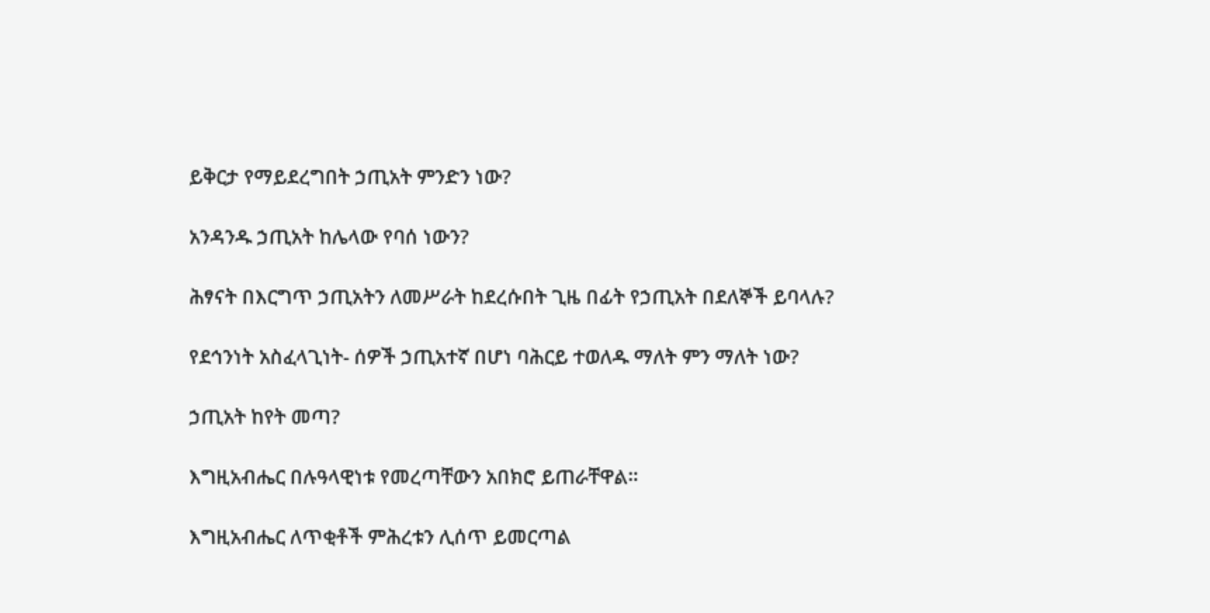ይቅርታ የማይደረግበት ኃጢአት ምንድን ነው?

አንዳንዱ ኃጢአት ከሌላው የባሰ ነውን?

ሕፃናት በእርግጥ ኃጢአትን ለመሥራት ከደረሱበት ጊዜ በፊት የኃጢአት በደለኞች ይባላሉ?

የደኅንነት አስፈላጊነት- ሰዎች ኃጢአተኛ በሆነ ባሕርይ ተወለዱ ማለት ምን ማለት ነው?

ኃጢአት ከየት መጣ?

እግዚአብሔር በሉዓላዊነቱ የመረጣቸውን አበክሮ ይጠራቸዋል።

እግዚአብሔር ለጥቂቶች ምሕረቱን ሊሰጥ ይመርጣል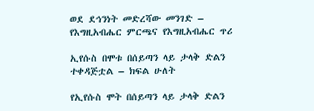ወደ ደኅንነት መድረሻው መንገድ – የእግዚአብሔር ምርጫና የእግዚአብሔር ጥሪ

ኢየሱስ በሞቱ በሰይጣን ላይ ታላቅ ድልን ተቀዳጅቷል – ክፍል ሁለት

የኢየሱስ ሞት በሰይጣን ላይ ታላቅ ድልን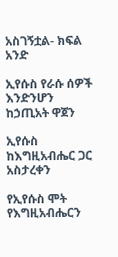አስገኝቷል- ክፍል አንድ

ኢየሱስ የራሱ ሰዎች እንድንሆን ከኃጢአት ዋጀን

ኢየሱስ ከእግዚአብሔር ጋር አስታረቀን

የኢየሱስ ሞት የእግዚአብሔርን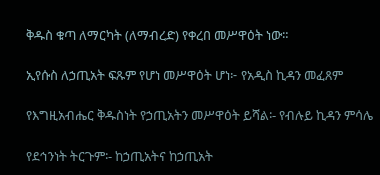ቅዱስ ቁጣ ለማርካት (ለማብረድ) የቀረበ መሥዋዕት ነው።

ኢየሱስ ለኃጢአት ፍጹም የሆነ መሥዋዕት ሆነ፦ የአዲስ ኪዳን መፈጸም

የእግዚአብሔር ቅዱስነት የኃጢአትን መሥዋዕት ይሻል፡- የብሉይ ኪዳን ምሳሌ

የደኅንነት ትርጉም፡- ከኃጢአትና ከኃጢአት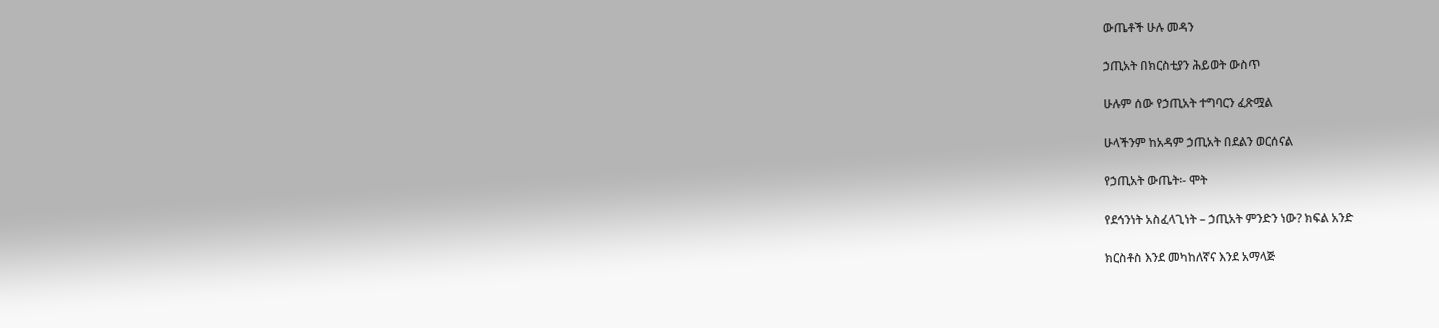ውጤቶች ሁሉ መዳን

ኃጢአት በክርስቲያን ሕይወት ውስጥ

ሁሉም ሰው የኃጢአት ተግባርን ፈጽሟል

ሁላችንም ከአዳም ኃጢአት በደልን ወርሰናል

የኃጢአት ውጤት፡- ሞት

የደኅንነት አስፈላጊነት – ኃጢአት ምንድን ነው? ክፍል አንድ

ክርስቶስ እንደ መካከለኛና እንደ አማላጅ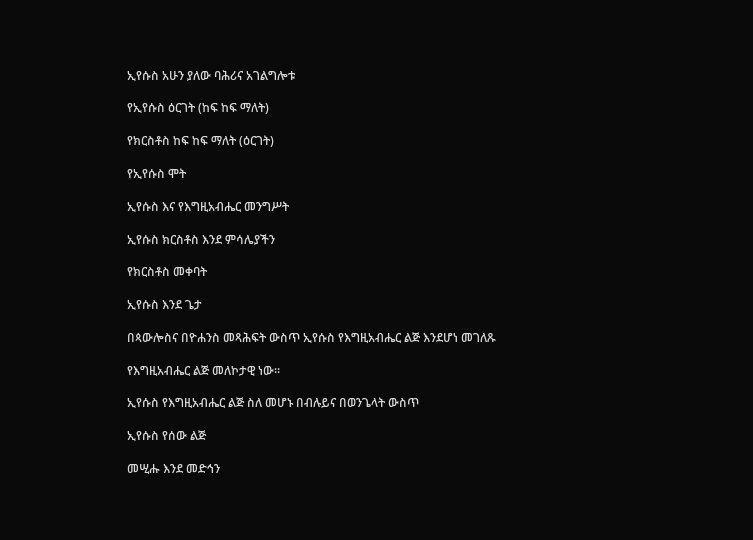ኢየሱስ አሁን ያለው ባሕሪና አገልግሎቱ

የኢየሱስ ዕርገት (ከፍ ከፍ ማለት)

የክርስቶስ ከፍ ከፍ ማለት (ዕርገት)

የኢየሱስ ሞት

ኢየሱስ እና የእግዚአብሔር መንግሥት

ኢየሱስ ክርስቶስ እንደ ምሳሌያችን

የክርስቶስ መቀባት

ኢየሱስ እንደ ጌታ

በጳውሎስና በዮሐንስ መጻሕፍት ውስጥ ኢየሱስ የእግዚአብሔር ልጅ እንደሆነ መገለጹ

የእግዚአብሔር ልጅ መለኮታዊ ነው።

ኢየሱስ የእግዚአብሔር ልጅ ስለ መሆኑ በብሉይና በወንጌላት ውስጥ

ኢየሱስ የሰው ልጅ

መሢሑ እንደ መድኅን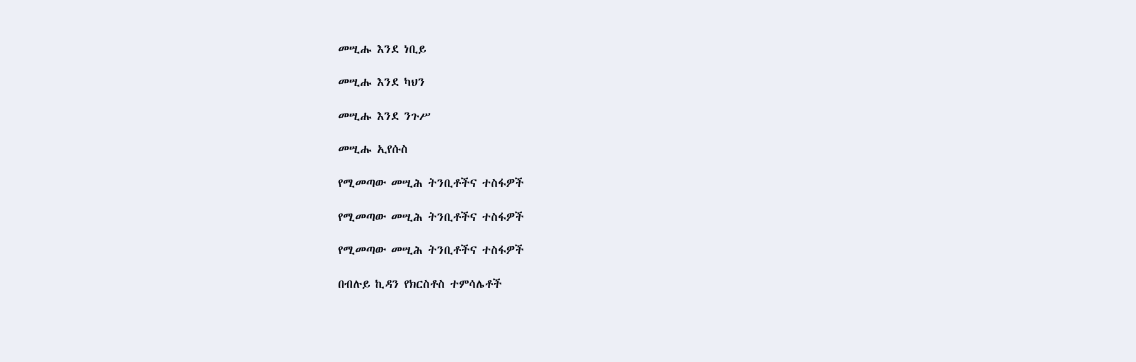መሢሑ እንደ ነቢይ

መሢሑ እንደ ካህን

መሢሑ እንደ ንጉሥ

መሢሑ ኢየሱስ

የሚመጣው መሢሕ ትንቢቶችና ተስፋዎች

የሚመጣው መሢሕ ትንቢቶችና ተስፋዎች

የሚመጣው መሢሕ ትንቢቶችና ተስፋዎች

በብሉይ ኪዳን የክርስቶስ ተምሳሌቶች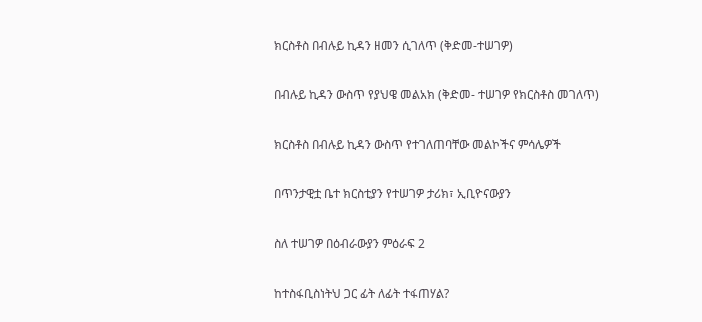ክርስቶስ በብሉይ ኪዳን ዘመን ሲገለጥ (ቅድመ-ተሠገዎ)

በብሉይ ኪዳን ውስጥ የያህዌ መልአክ (ቅድመ- ተሠገዎ የክርስቶስ መገለጥ)

ክርስቶስ በብሉይ ኪዳን ውስጥ የተገለጠባቸው መልኮችና ምሳሌዎች

በጥንታዊቷ ቤተ ክርስቲያን የተሠገዎ ታሪክ፣ ኢቢዮናውያን

ስለ ተሠገዎ በዕብራውያን ምዕራፍ 2

ከተስፋቢስነትህ ጋር ፊት ለፊት ተፋጠሃል?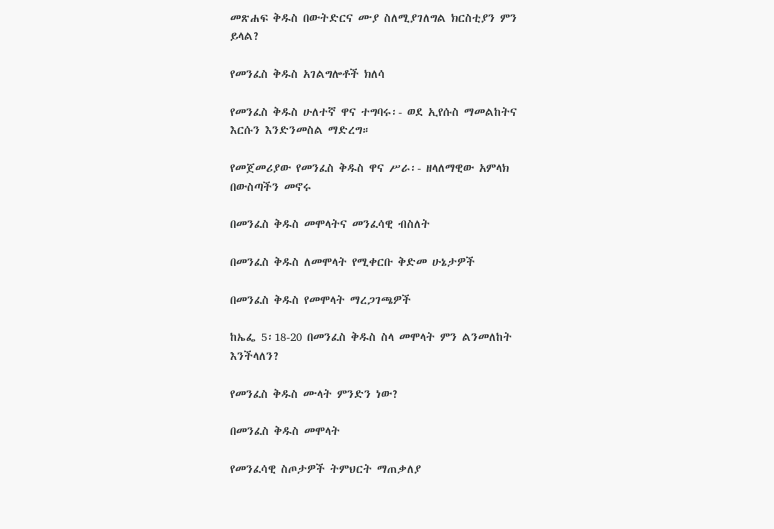መጽሐፍ ቅዱስ በውትድርና ሙያ ስለሚያገለግል ክርስቲያን ምን ይላል?

የመንፈስ ቅዱስ አገልግሎቶች ክለሳ

የመንፈስ ቅዱስ ሁለተኛ ዋና ተግባሩ፡- ወደ ኢየሱስ ማመልከትና እርሱን እንድንመስል ማድረግ።

የመጀመሪያው የመንፈስ ቅዱስ ዋና ሥራ፡- ዘላለማዊው አምላክ በውስጣችን መኖሩ

በመንፈስ ቅዱስ መሞላትና መንፈሳዊ ብስለት

በመንፈስ ቅዱስ ለመሞላት የሚቀርቡ ቅድመ ሁኔታዎች

በመንፈስ ቅዱስ የመሞላት ማረጋገጫዎች

ከኤፌ 5፡18-20 በመንፈስ ቅዱስ ስላ መሞላት ምን ልንመለከት እንችላለን?

የመንፈስ ቅዱስ ሙላት ምንድን ነው?

በመንፈስ ቅዱስ መሞላት

የመንፈሳዊ ስጦታዎች ትምህርት ማጠቃለያ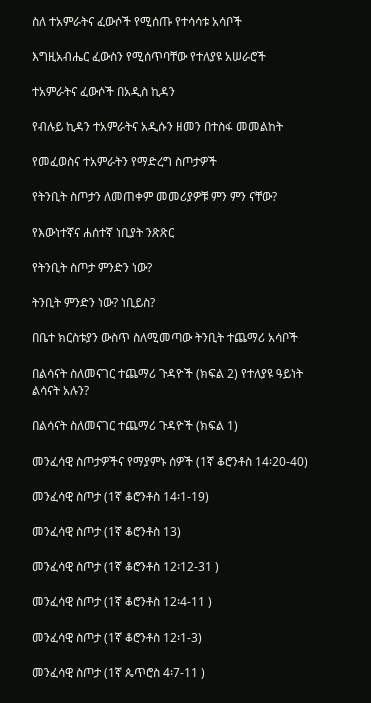ስለ ተአምራትና ፈውሶች የሚሰጡ የተሳሳቱ አሳቦች

እግዚአብሔር ፈውስን የሚሰጥባቸው የተለያዩ አሠራሮች

ተአምራትና ፈውሶች በአዲስ ኪዳን

የብሉይ ኪዳን ተአምራትና አዲሱን ዘመን በተስፋ መመልከት

የመፈወስና ተአምራትን የማድረግ ስጦታዎች

የትንቢት ስጦታን ለመጠቀም መመሪያዎቹ ምን ምን ናቸው?

የእውነተኛና ሐሰተኛ ነቢያት ንጽጽር

የትንቢት ስጦታ ምንድን ነው?

ትንቢት ምንድን ነው? ነቢይስ?

በቤተ ክርስቱያን ውስጥ ስለሚመጣው ትንቢት ተጨማሪ አሳቦች

በልሳናት ስለመናገር ተጨማሪ ጉዳዮች (ክፍል 2) የተለያዩ ዓይነት ልሳናት አሉን?

በልሳናት ስለመናገር ተጨማሪ ጉዳዮች (ክፍል 1)

መንፈሳዊ ስጦታዎችና የማያምኑ ሰዎች (1ኛ ቆሮንቶስ 14፡20-40)

መንፈሳዊ ስጦታ (1ኛ ቆሮንቶስ 14፡1-19)

መንፈሳዊ ስጦታ (1ኛ ቆሮንቶስ 13)

መንፈሳዊ ስጦታ (1ኛ ቆሮንቶስ 12፡12-31 )

መንፈሳዊ ስጦታ (1ኛ ቆሮንቶስ 12፡4-11 )

መንፈሳዊ ስጦታ (1ኛ ቆሮንቶስ 12፡1-3)

መንፈሳዊ ስጦታ (1ኛ ጴጥሮስ 4፡7-11 )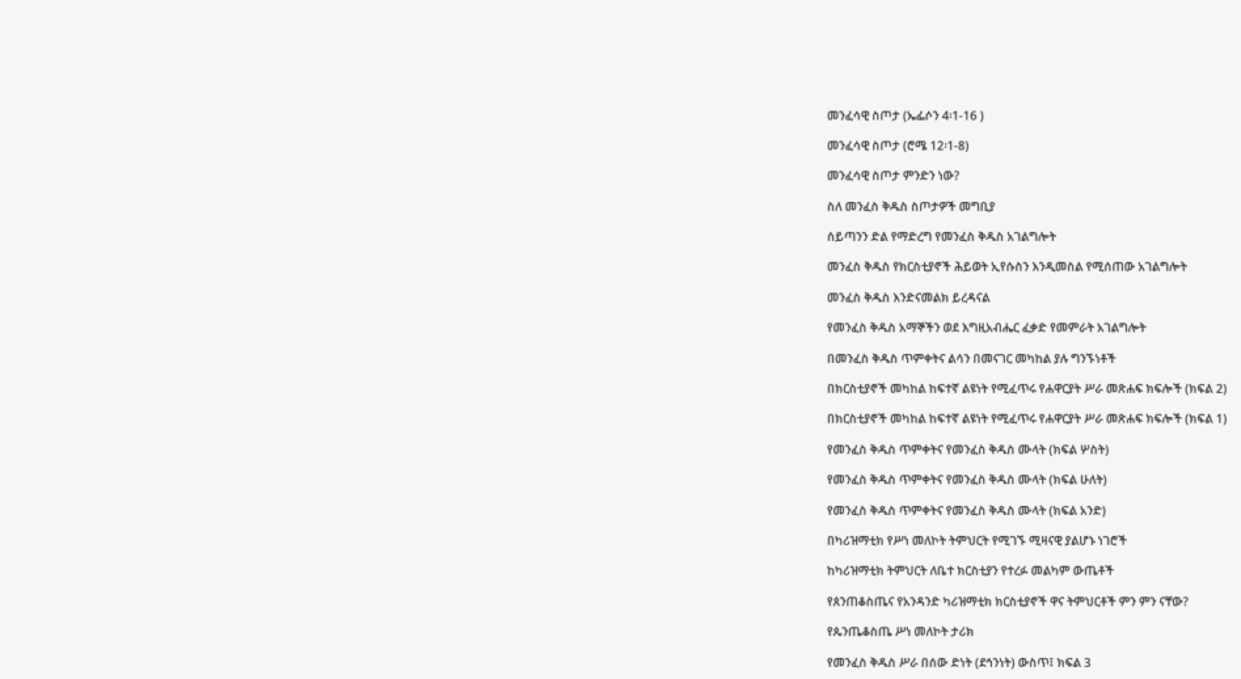መንፈሳዊ ስጦታ (ኤፌሶን 4፡1-16 )

መንፈሳዊ ስጦታ (ሮሜ 12፡1-8)

መንፈሳዊ ስጦታ ምንድን ነው?

ስለ መንፈስ ቅዱስ ስጦታዎች መግቢያ

ሰይጣንን ድል የማድረግ የመንፈስ ቅዱስ አገልግሎት

መንፈስ ቅዱስ የክርስቲያኖች ሕይወት ኢየሱስን እንዲመስል የሚሰጠው አገልግሎት

መንፈስ ቅዱስ እንድናመልክ ይረዳናል

የመንፈስ ቅዱስ አማኞችን ወደ እግዚአብሔር ፈቃድ የመምራት አገልግሎት

በመንፈስ ቅዱስ ጥምቀትና ልሳን በመናገር መካከል ያሉ ግንኙነቶች

በክርስቲያኖች መካከል ከፍተኛ ልዩነት የሚፈጥሩ የሐዋርያት ሥራ መጽሐፍ ክፍሎች (ክፍል 2)

በክርስቲያኖች መካከል ከፍተኛ ልዩነት የሚፈጥሩ የሐዋርያት ሥራ መጽሐፍ ክፍሎች (ክፍል 1)

የመንፈስ ቅዱስ ጥምቀትና የመንፈስ ቅዱስ ሙላት (ክፍል ሦስት)

የመንፈስ ቅዱስ ጥምቀትና የመንፈስ ቅዱስ ሙላት (ክፍል ሁለት)

የመንፈስ ቅዱስ ጥምቀትና የመንፈስ ቅዱስ ሙላት (ክፍል አንድ)

በካሪዝማቲክ የሥነ መለኮት ትምህርት የሚገኙ ሚዛናዊ ያልሆኑ ነገሮች

ከካሪዝማቲክ ትምህርት ለቤተ ክርስቲያን የተረፉ መልካም ውጤቶች

የጰንጠቆስጤና የአንዳንድ ካሪዝማቲክ ክርስቲያኖች ዋና ትምህርቶች ምን ምን ናቸው?

የጴንጤቆስጤ ሥነ መለኮት ታሪክ

የመንፈስ ቅዱስ ሥራ በሰው ድነት (ደኅንነት) ውስጥ፤ ክፍል 3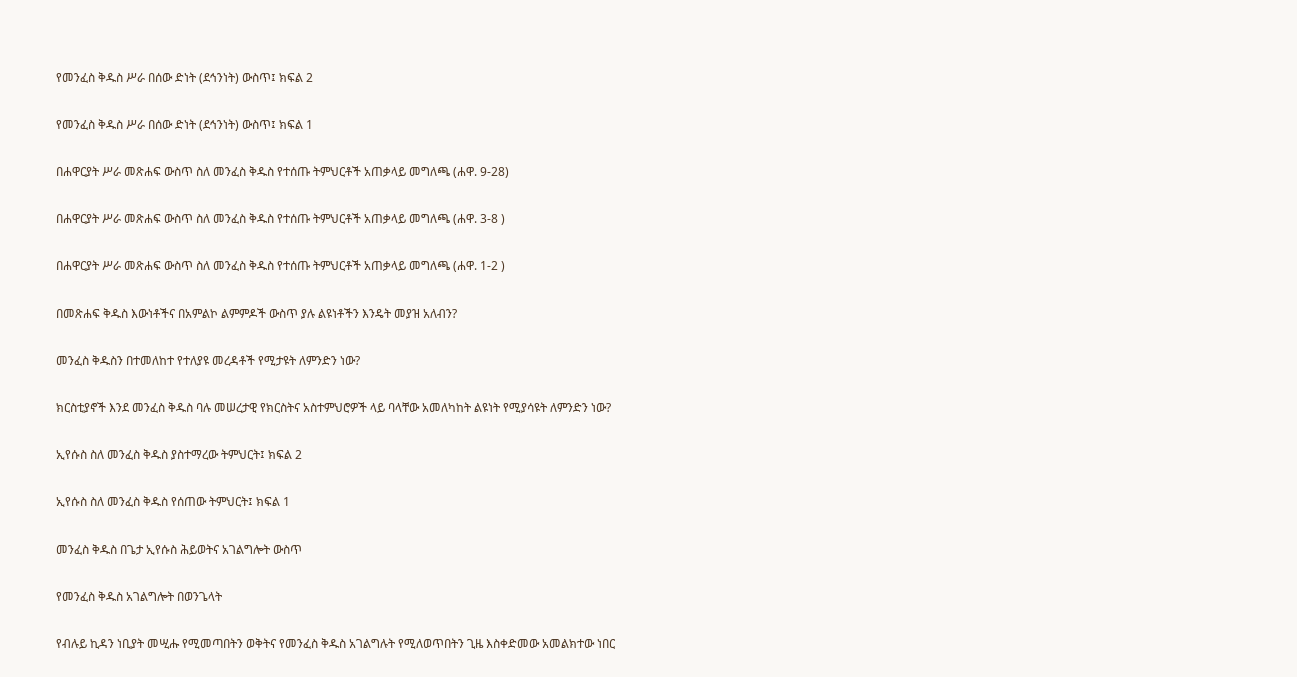የመንፈስ ቅዱስ ሥራ በሰው ድነት (ደኅንነት) ውስጥ፤ ክፍል 2

የመንፈስ ቅዱስ ሥራ በሰው ድነት (ደኅንነት) ውስጥ፤ ክፍል 1

በሐዋርያት ሥራ መጽሐፍ ውስጥ ስለ መንፈስ ቅዱስ የተሰጡ ትምህርቶች አጠቃላይ መግለጫ (ሐዋ. 9-28)

በሐዋርያት ሥራ መጽሐፍ ውስጥ ስለ መንፈስ ቅዱስ የተሰጡ ትምህርቶች አጠቃላይ መግለጫ (ሐዋ. 3-8 )

በሐዋርያት ሥራ መጽሐፍ ውስጥ ስለ መንፈስ ቅዱስ የተሰጡ ትምህርቶች አጠቃላይ መግለጫ (ሐዋ. 1-2 )

በመጽሐፍ ቅዱስ እውነቶችና በአምልኮ ልምምዶች ውስጥ ያሉ ልዩነቶችን እንዴት መያዝ አለብን?

መንፈስ ቅዱስን በተመለከተ የተለያዩ መረዳቶች የሚታዩት ለምንድን ነው?

ክርስቲያኖች እንደ መንፈስ ቅዱስ ባሉ መሠረታዊ የክርስትና አስተምህሮዎች ላይ ባላቸው አመለካከት ልዩነት የሚያሳዩት ለምንድን ነው?

ኢየሱስ ስለ መንፈስ ቅዱስ ያስተማረው ትምህርት፤ ክፍል 2

ኢየሱስ ስለ መንፈስ ቅዱስ የሰጠው ትምህርት፤ ክፍል 1

መንፈስ ቅዱስ በጌታ ኢየሱስ ሕይወትና አገልግሎት ውስጥ

የመንፈስ ቅዱስ አገልግሎት በወንጌላት

የብሉይ ኪዳን ነቢያት መሢሑ የሚመጣበትን ወቅትና የመንፈስ ቅዱስ አገልግሉት የሚለወጥበትን ጊዜ እስቀድመው አመልክተው ነበር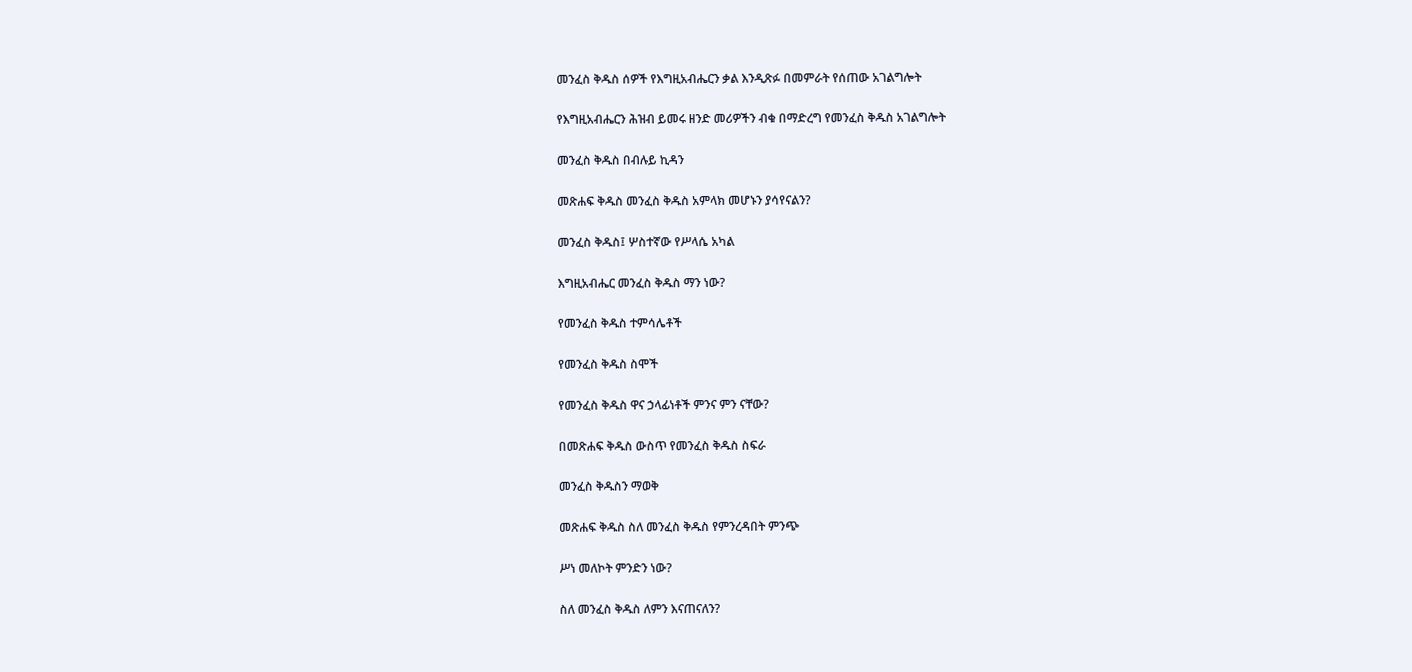መንፈስ ቅዱስ ሰዎች የእግዚአብሔርን ቃል እንዲጽፉ በመምራት የሰጠው አገልግሎት

የእግዚአብሔርን ሕዝብ ይመሩ ዘንድ መሪዎችን ብቁ በማድረግ የመንፈስ ቅዱስ አገልግሎት

መንፈስ ቅዱስ በብሉይ ኪዳን

መጽሐፍ ቅዱስ መንፈስ ቅዱስ አምላክ መሆኑን ያሳየናልን?

መንፈስ ቅዱስ፤ ሦስተኛው የሥላሴ አካል

እግዚአብሔር መንፈስ ቅዱስ ማን ነው?

የመንፈስ ቅዱስ ተምሳሌቶች

የመንፈስ ቅዱስ ስሞች

የመንፈስ ቅዱስ ዋና ኃላፊነቶች ምንና ምን ናቸው?

በመጽሐፍ ቅዱስ ውስጥ የመንፈስ ቅዱስ ስፍራ

መንፈስ ቅዱስን ማወቅ

መጽሐፍ ቅዱስ ስለ መንፈስ ቅዱስ የምንረዳበት ምንጭ

ሥነ መለኮት ምንድን ነው?

ስለ መንፈስ ቅዱስ ለምን እናጠናለን?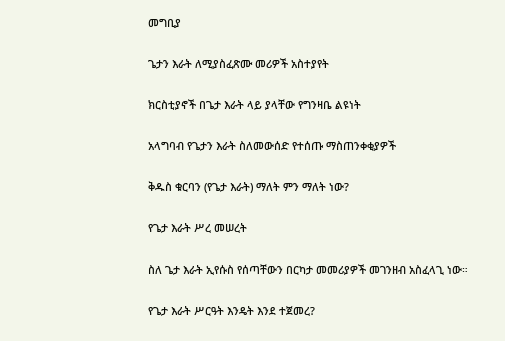መግቢያ

ጌታን እራት ለሚያስፈጽሙ መሪዎች አስተያየት

ክርስቲያኖች በጌታ እራት ላይ ያላቸው የግንዛቤ ልዩነት

አላግባብ የጌታን እራት ስለመውሰድ የተሰጡ ማስጠንቀቂያዎች

ቅዱስ ቁርባን (የጌታ እራት) ማለት ምን ማለት ነው?

የጌታ እራት ሥረ መሠረት

ስለ ጌታ እራት ኢየሱስ የሰጣቸውን በርካታ መመሪያዎች መገንዘብ አስፈላጊ ነው።

የጌታ እራት ሥርዓት እንዴት እንደ ተጀመረ?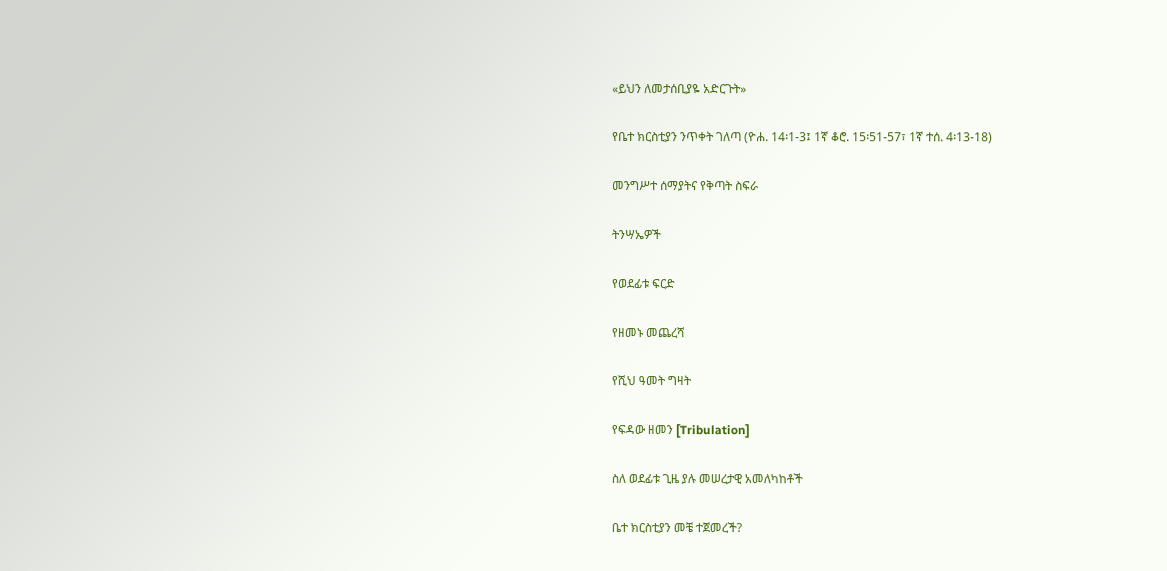«ይህን ለመታሰቢያዬ አድርጉት»

የቤተ ክርስቲያን ንጥቀት ገለጣ (ዮሐ. 14፡1-3፤ 1ኛ ቆሮ. 15፡51-57፣ 1ኛ ተሰ. 4፡13-18)

መንግሥተ ሰማያትና የቅጣት ስፍራ

ትንሣኤዎች

የወደፊቱ ፍርድ

የዘመኑ መጨረሻ

የሺህ ዓመት ግዛት

የፍዳው ዘመን [Tribulation]

ስለ ወደፊቱ ጊዜ ያሉ መሠረታዊ አመለካከቶች

ቤተ ክርስቲያን መቼ ተጀመረች?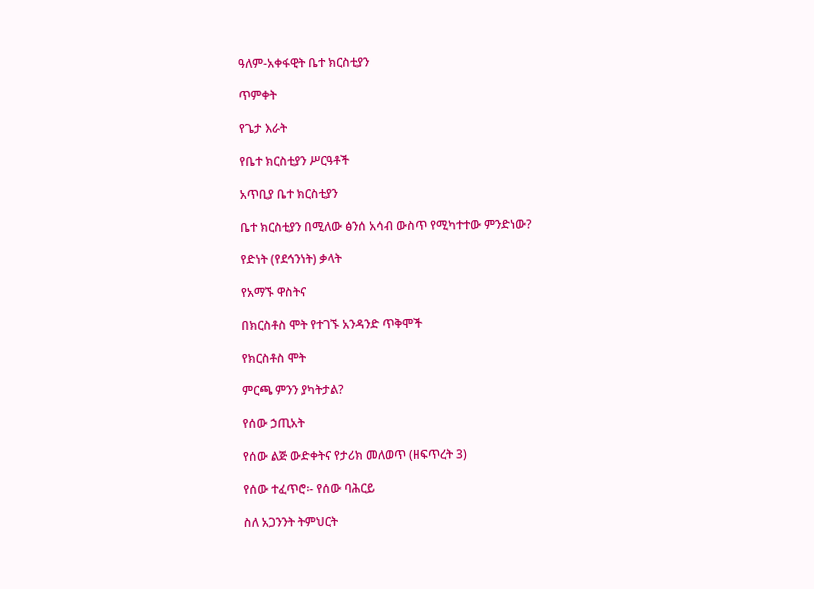ዓለም-አቀፋዊት ቤተ ክርስቲያን

ጥምቀት

የጌታ እራት

የቤተ ክርስቲያን ሥርዓቶች

አጥቢያ ቤተ ክርስቲያን

ቤተ ክርስቲያን በሚለው ፅንሰ አሳብ ውስጥ የሚካተተው ምንድነው?

የድነት (የደኅንነት) ቃላት

የአማኙ ዋስትና

በክርስቶስ ሞት የተገኙ አንዳንድ ጥቅሞች

የክርስቶስ ሞት

ምርጫ ምንን ያካትታል?

የሰው ኃጢአት

የሰው ልጅ ውድቀትና የታሪክ መለወጥ (ዘፍጥረት 3)

የሰው ተፈጥሮ፡- የሰው ባሕርይ

ስለ አጋንንት ትምህርት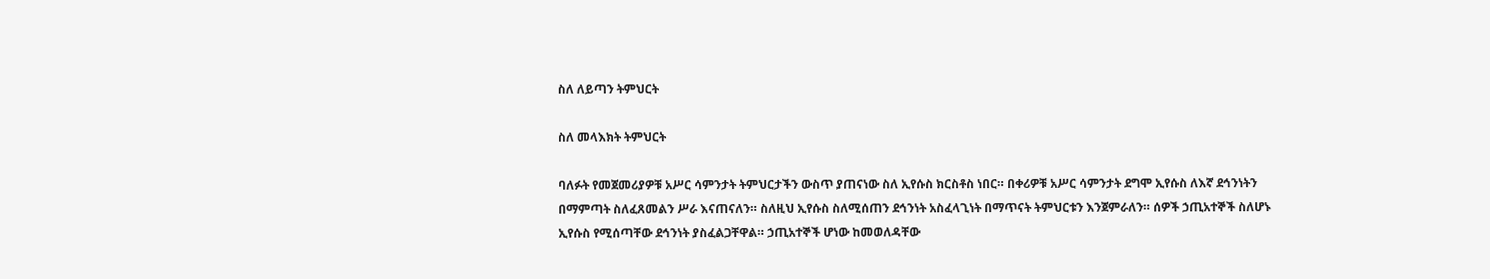ስለ ለይጣን ትምህርት

ስለ መላእክት ትምህርት

ባለፉት የመጀመሪያዎቹ አሥር ሳምንታት ትምህርታችን ውስጥ ያጠናነው ስለ ኢየሱስ ክርስቶስ ነበር። በቀሪዎቹ አሥር ሳምንታት ደግሞ ኢየሱስ ለእኛ ደኅንነትን በማምጣት ስለፈጸመልን ሥራ እናጠናለን። ስለዚህ ኢየሱስ ስለሚሰጠን ደኅንነት አስፈላጊነት በማጥናት ትምህርቱን እንጀምራለን። ሰዎች ኃጢአተኞች ስለሆኑ ኢየሱስ የሚሰጣቸው ደኅንነት ያስፈልጋቸዋል። ኃጢአተኞች ሆነው ከመወለዳቸው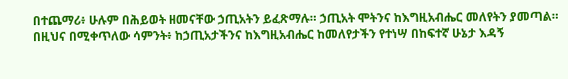በተጨማሪ፥ ሁሉም በሕይወት ዘመናቸው ኃጢአትን ይፈጽማሉ። ኃጢአት ሞትንና ከእግዚአብሔር መለየትን ያመጣል። በዚህና በሚቀጥለው ሳምንት፥ ከኃጢአታችንና ከእግዚአብሔር ከመለየታችን የተነሣ በከፍተኛ ሁኔታ እዳኝ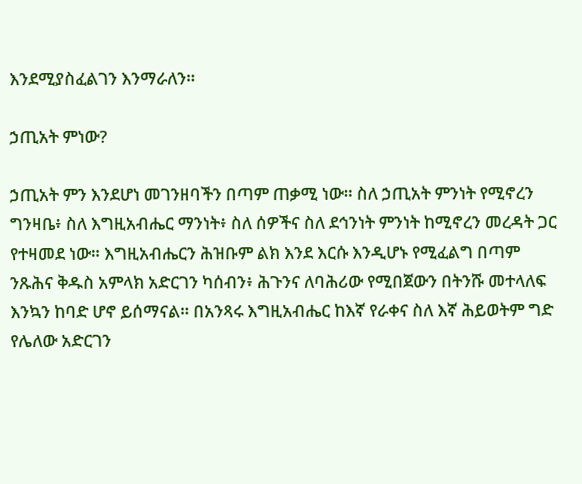እንደሚያስፈልገን እንማራለን።

ኃጢአት ምነው?

ኃጢአት ምን እንደሆነ መገንዘባችን በጣም ጠቃሚ ነው። ስለ ኃጢአት ምንነት የሚኖረን ግንዛቤ፥ ስለ እግዚአብሔር ማንነት፥ ስለ ሰዎችና ስለ ደኅንነት ምንነት ከሚኖረን መረዳት ጋር የተዛመደ ነው። እግዚአብሔርን ሕዝቡም ልክ እንደ እርሱ እንዲሆኑ የሚፈልግ በጣም ንጹሕና ቅዱስ አምላክ አድርገን ካሰብን፥ ሕጉንና ለባሕሪው የሚበጀውን በትንሹ መተላለፍ እንኳን ከባድ ሆኖ ይሰማናል። በአንጻሩ እግዚአብሔር ከእኛ የራቀና ስለ እኛ ሕይወትም ግድ የሌለው አድርገን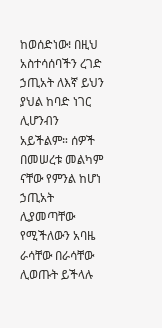ከወሰድነው፧ በዚህ አስተሳሰባችን ረገድ ኃጢአት ለእኛ ይህን ያህል ከባድ ነገር ሊሆንብን አይችልም። ሰዎች በመሠረቱ መልካም ናቸው የምንል ከሆነ ኃጢአት ሊያመጣቸው የሚችለውን አባዜ ራሳቸው በራሳቸው ሊወጡት ይችላሉ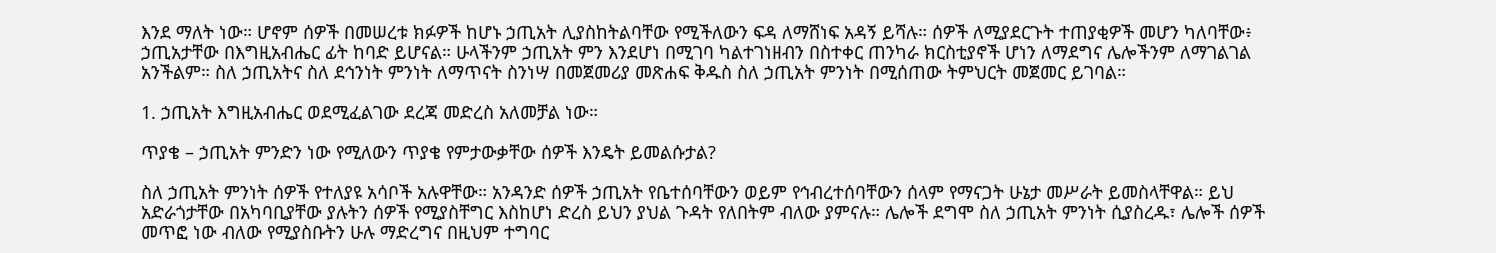እንደ ማለት ነው። ሆኖም ሰዎች በመሠረቱ ክፉዎች ከሆኑ ኃጢአት ሊያስከትልባቸው የሚችለውን ፍዳ ለማሸነፍ አዳኝ ይሻሉ። ሰዎች ለሚያደርጉት ተጠያቂዎች መሆን ካለባቸው፥ ኃጢአታቸው በእግዚአብሔር ፊት ከባድ ይሆናል። ሁላችንም ኃጢአት ምን እንደሆነ በሚገባ ካልተገነዘብን በስተቀር ጠንካራ ክርስቲያኖች ሆነን ለማደግና ሌሎችንም ለማገልገል አንችልም። ስለ ኃጢአትና ስለ ደኅንነት ምንነት ለማጥናት ስንነሣ በመጀመሪያ መጽሐፍ ቅዱስ ስለ ኃጢአት ምንነት በሚሰጠው ትምህርት መጀመር ይገባል።

1. ኃጢአት እግዚአብሔር ወደሚፈልገው ደረጃ መድረስ አለመቻል ነው።

ጥያቄ – ኃጢአት ምንድን ነው የሚለውን ጥያቄ የምታውቃቸው ሰዎች እንዴት ይመልሱታል?

ስለ ኃጢአት ምንነት ሰዎች የተለያዩ አሳቦች አሉዋቸው። አንዳንድ ሰዎች ኃጢአት የቤተሰባቸውን ወይም የኅብረተሰባቸውን ሰላም የማናጋት ሁኔታ መሥራት ይመስላቸዋል። ይህ አድራጎታቸው በአካባቢያቸው ያሉትን ሰዎች የሚያስቸግር እስከሆነ ድረስ ይህን ያህል ጉዳት የለበትም ብለው ያምናሉ። ሌሎች ደግሞ ስለ ኃጢአት ምንነት ሲያስረዱ፣ ሌሎች ሰዎች መጥፎ ነው ብለው የሚያስቡትን ሁሉ ማድረግና በዚህም ተግባር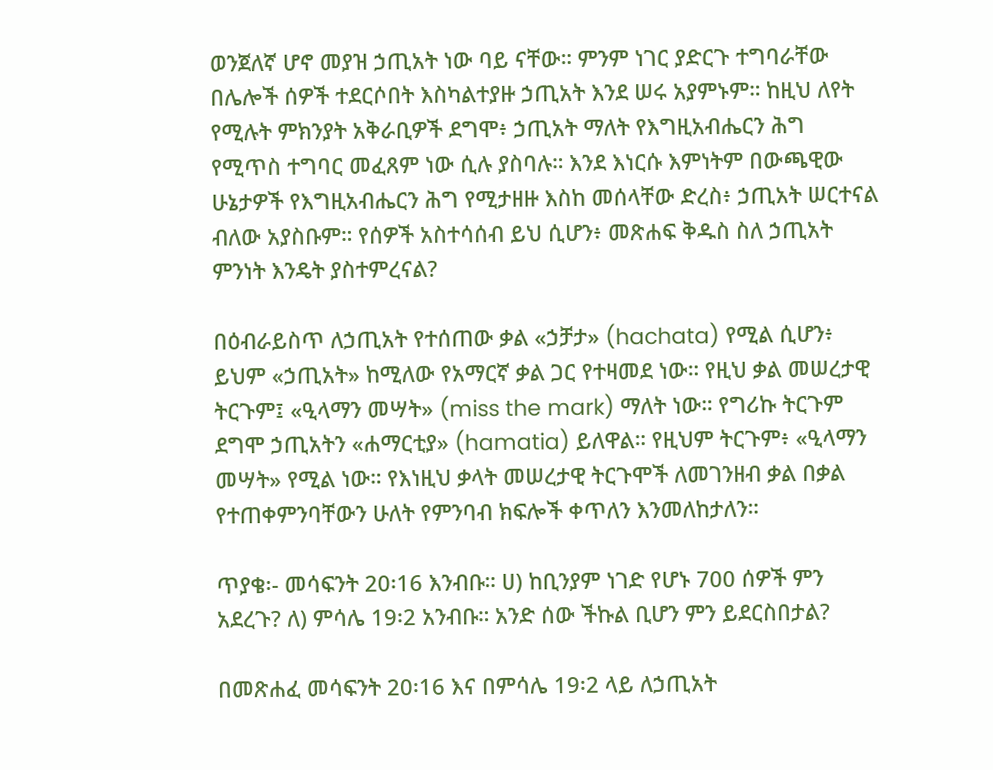ወንጀለኛ ሆኖ መያዝ ኃጢአት ነው ባይ ናቸው። ምንም ነገር ያድርጉ ተግባራቸው በሌሎች ሰዎች ተደርሶበት እስካልተያዙ ኃጢአት እንደ ሠሩ አያምኑም። ከዚህ ለየት የሚሉት ምክንያት አቅራቢዎች ደግሞ፥ ኃጢአት ማለት የእግዚአብሔርን ሕግ የሚጥስ ተግባር መፈጸም ነው ሲሉ ያስባሉ። እንደ እነርሱ እምነትም በውጫዊው ሁኔታዎች የእግዚአብሔርን ሕግ የሚታዘዙ እስከ መሰላቸው ድረስ፥ ኃጢአት ሠርተናል ብለው አያስቡም። የሰዎች አስተሳሰብ ይህ ሲሆን፥ መጽሐፍ ቅዱስ ስለ ኃጢአት ምንነት እንዴት ያስተምረናል?

በዕብራይስጥ ለኃጢአት የተሰጠው ቃል «ኃቻታ» (hachata) የሚል ሲሆን፥ ይህም «ኃጢአት» ከሚለው የአማርኛ ቃል ጋር የተዛመደ ነው። የዚህ ቃል መሠረታዊ ትርጉም፤ «ዒላማን መሣት» (miss the mark) ማለት ነው። የግሪኩ ትርጉም ደግሞ ኃጢአትን «ሐማርቲያ» (hamatia) ይለዋል። የዚህም ትርጉም፥ «ዒላማን መሣት» የሚል ነው። የእነዚህ ቃላት መሠረታዊ ትርጉሞች ለመገንዘብ ቃል በቃል የተጠቀምንባቸውን ሁለት የምንባብ ክፍሎች ቀጥለን እንመለከታለን።

ጥያቄ፡- መሳፍንት 20፡16 እንብቡ። ሀ) ከቢንያም ነገድ የሆኑ 700 ሰዎች ምን አደረጉ? ለ) ምሳሌ 19፡2 አንብቡ። አንድ ሰው ችኩል ቢሆን ምን ይደርስበታል?

በመጽሐፈ መሳፍንት 20፡16 እና በምሳሌ 19፡2 ላይ ለኃጢአት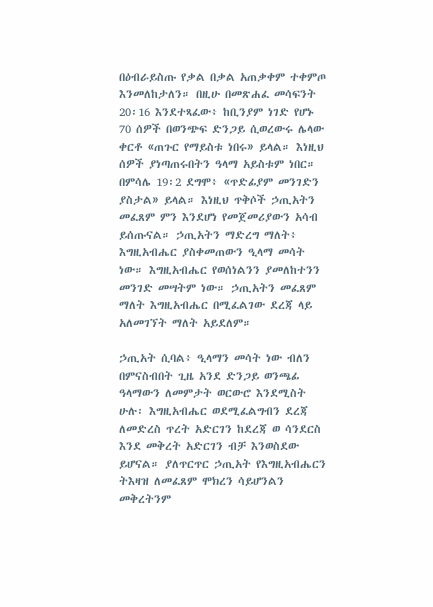በዕብራይስጡ የቃል በቃል አጠቃቀም ተቀምጦ እንመለከታለን። በዚሁ በመጽሐፈ መሳፍንት 20፡16 እንደተጻፈው፥ ከቢንያም ነገድ የሆኑ 70 ሰዎች በወንጭፍ ድንጋይ ሲወረውሩ ሌላው ቀርቶ «ጠጉር የማይስቱ ነበሩ» ይላል። እነዚህ ሰዎች ያነጣጠሩበትን ዓላማ አይስቱም ነበር። በምሳሌ 19፡2 ደግሞ፥ «ጥድፊያም መንገድን ያስታል» ይላል። እነዚህ ጥቅሶች ኃጢአትን መፈጸም ምን እንደሆነ የመጀመሪያውን አሳብ ይሰጡናል። ኃጢአትን ማድረግ ማለት፥ እግዚአብሔር ያስቀመጠውን ዒላማ መሳት ነው። እግዚአብሔር የወሰነልንን ያመለከተንን መንገድ መሣትም ነው። ኃጢአትን መፈጸም ማለት እግዚአብሔር በሚፈልገው ደረጃ ላይ አለመገኘት ማለት አይደለም።

ኃጢአት ሲባል፥ ዒላማን መሳት ነው ብለን በምናስብበት ጊዜ አንደ ድንጋይ ወንጫፊ ዓላማውን ለመምታት ወርውሮ እንደሚስት ሁሉ፡ እግዚአብሔር ወደሚፈልግብን ደረጃ ለመድረስ ጥረት አድርገን ከደረጃ ወ ሳንደርስ እንደ መቅረት አድርገን ብቻ እንወስደው ይሆናል። ያለጥርጥር ኃጢአት የእግዚአብሔርን ትእዛዝ ለመፈጸም ሞክረን ሳይሆንልን መቅረትንም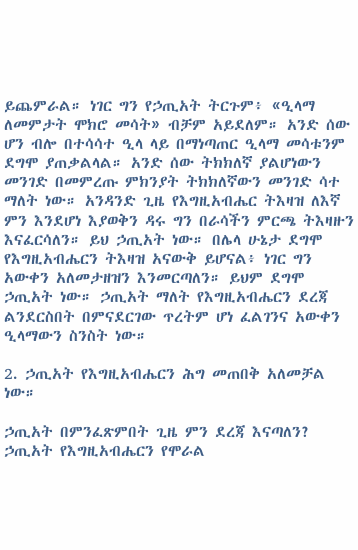ይጨምራል። ነገር ግን የኃጢአት ትርጉም፥ «ዒላማ ለመምታት ሞክሮ መሳት» ብቻም አይደለም። አንድ ሰው ሆን ብሎ በተሳሳተ ዒላ ላይ በማነጣጠር ዒላማ መሳቱንም ደግሞ ያጠቃልላል። አንድ ሰው ትክክለኛ ያልሆነውን መንገድ በመምረጡ ምክንያት ትክክለኛውን መንገድ ሳተ ማለት ነው። አንዳንድ ጊዜ የእግዚአብሔር ትእዛዝ ለእኛ ምን እንደሆነ እያወቅን ዳሩ ግን በራሳችን ምርጫ ትእዛዙን እናፈርሳለን። ይህ ኃጢአት ነው። በሌላ ሁኔታ ደግሞ የእግዚአብሔርን ትእዛዝ አናውቅ ይሆናል፥ ነገር ግን አውቀን አለመታዘዝን እንመርጣለን። ይህም ደግሞ ኃጢአት ነው። ኃጢአት ማለት የእግዚአብሔርን ደረጃ ልንደርስበት በምናደርገው ጥረትም ሆነ ፈልገንና አውቀን ዒላማውን ስንስት ነው።

2. ኃጢአት የእግዚአብሔርን ሕግ መጠበቅ አለመቻል ነው።

ኃጢአት በምንፈጽምበት ጊዜ ምን ደረጃ እናጣለን? ኃጢአት የእግዚአብሔርን የሞራል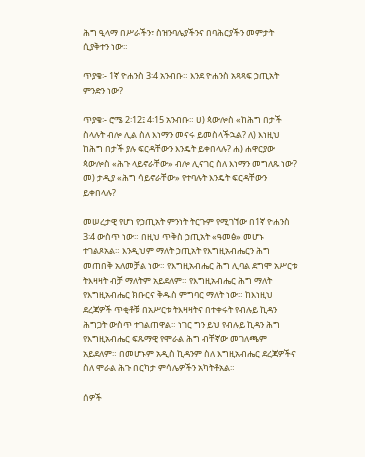ሕግ ዒላማ በሥራችን፣ ስዝንባሌያችንና በባሕርያችን መምታት ሲያቅተን ነው።

ጥያቄ፡- 1ኛ ዮሐንስ 3፡4 አንብቡ። እንደ ዮሐንስ አጻጻፍ ኃጢአት ምንድን ነው?

ጥያቄ፡- ሮሜ 2፡12፤ 4፡15 አንብቡ። ሀ) ጳውሎስ «ከሕግ በታች ስላሉት ብሎ ሊል ስለ እነማን መናሩ ይመስላችኋል? ለ) እነዚህ ከሕግ በታች ያሉ ፍርዳቸውን እንዴት ይቀበላሉ? ሐ) ሐዋርያው ጳውሎስ «ሕጉ ላይኖራቸው» ብሎ ሊናገር ስለ እነማን መግለጹ ነው? መ) ታዲያ «ሕግ ሳይኖራቸው» የተባሉት እንዴት ፍርዳቸውን ይቀበላሉ?

መሠረታዊ የሆነ የኃጢአት ምንነት ትርጉም የሚገኘው በ1ኛ ዮሐንስ 3፡4 ውስጥ ነው። በዚህ ጥቅስ ኃጢአት «ዓመፅ» መሆኑ ተገልጾአል። እንዲህም ማለት ኃጢአት የእግዚአብሔርን ሕግ መጠበቅ አለመቻል ነው። የእግዚአብሔር ሕግ ሊባል ደግሞ አሥርቱ ትእዛዛት ብቻ ማለትም አይደለም። የእግዚአብሔር ሕግ ማለት የእግዚአብሔር ክቡርና ቅዱስ ምግባር ማለት ነው። ከእነዚህ ደረጃዎች ጥቂቶቹ በአሥርቱ ትእዛዛትና በተቀሩት የብሉይ ኪዳን ሕግጋት ውስጥ ተገልጠዋል። ነገር ግን ይህ የብሉይ ኪዳን ሕግ የእግዚአብሔር ፍጹማዊ የሞራል ሕግ ብቸኛው መገለጫም አይደለም። በመሆኑም አዲስ ኪዳንም ስለ እግዚአብሔር ደረጃዎችና ስለ ሞራል ሕጉ በርካታ ምሳሌዎችን አካትቶአል።

ሰዎች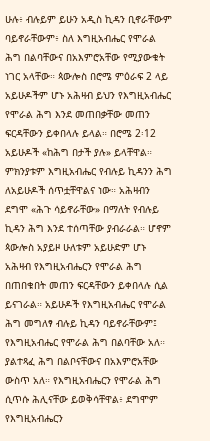ሁሉ፥ ብሉይም ይሁን አዲስ ኪዳን ቢኖራቸውም ባይኖራቸውም፥ ስለ እግዚአብሔር የሞራል ሕግ በልባቸውና በአእምሮአቸው የሚያውቁት ነገር አላቸው። ጳውሎስ በሮሜ ምዕራፍ 2 ላይ አይሁዶችም ሆኑ አሕዛብ ይህን የእግዚአብሔር የሞራል ሕግ እንደ መጠበቃቸው መጠን ፍርዳቸውን ይቀበላሉ ይላል። በሮሜ 2፡12 አይሁዶች «ከሕግ በታች ያሉ» ይላቸዋል። ምክንያቱም እግዚአብሔር የብሉይ ኪዳንን ሕግ ለአይሁዶች ሰጥቷቸዋልና ነው። አሕዛብን ደግሞ «ሕጉ ሳይኖራቸው» በማለት የብሉይ ኪዳን ሕግ እንደ ተሰጣቸው ያብራራል። ሆኖም ጳውሎስ አያይዞ ሁለቱም አይሁድም ሆኑ አሕዛብ የእግዚአብሔርን የሞራል ሕግ በጠበቁበት መጠን ፍርዳቸውን ይቀበላሉ ሲል ይናገራል። አይሁዶች የእግዚአብሔር የሞራል ሕግ መግለፃ ብሉይ ኪዳን ባይኖራቸውም፤ የእግዚአብሔር የሞራል ሕግ በልባቸው አለ። ያልተጻፈ ሕግ በልቦናቸውና በአእምሮአቸው ውስጥ አለ። የእግዚአብሔርን የሞራል ሕግ ሲጥሱ ሕሊናቸው ይወቅሳቸዋል፥ ደግሞም የእግዚአብሔርን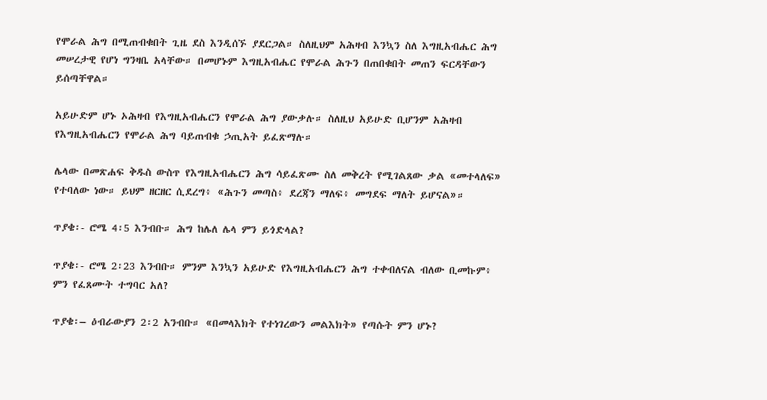የሞራል ሕግ በሚጠብቁበት ጊዜ ደስ እንዲሰኙ ያደርጋል። ስለዚህም አሕዛብ እንኳን ስለ እግዚአብሔር ሕግ መሠረታዊ የሆነ ግንዛቤ አላቸው። በመሆኑም እግዚአብሔር የሞራል ሕጉን በጠበቁበት መጠን ፍርዳቸውን ይሰጣቸዋል።

አይሁድም ሆኑ ኦሕዛብ የእግዚአብሔርን የሞራል ሕግ ያውቃሉ። ስለዚህ አይሁድ ቢሆንም አሕዛብ የእግዚአብሔርን የሞራል ሕግ ባይጠብቁ ኃጢአት ይፈጽማሉ።

ሌላው በመጽሐፍ ቅዱስ ውስጥ የእግዚአብሔርን ሕግ ሳይፈጽሙ ስለ መቅረት የሚገልጸው ቃል «መተላለፍ» የተባለው ነው። ይህም ዘርዘር ሲደረግ፥ «ሕጉን መጣስ፥ ደረጃን ማለፍ፥ መግደፍ ማለት ይሆናል»።

ጥያቄ፡- ሮሜ 4፡5 እንብቡ። ሕግ ከሌለ ሌላ ምን ይጎድላል?

ጥያቄ፡- ሮሜ 2፡23 እንብቡ። ምንም እንኳን አይሁድ የእግዚአብሔርን ሕግ ተቀብለናል ብለው ቢመኩም፥ ምን የፈጸሙት ተግባር አለ?

ጥያቄ፡– ዕብራውያን 2፡2 አንብቡ። «በመላእክት የተነገረውን መልእክት» የጣሱት ምን ሆኑ?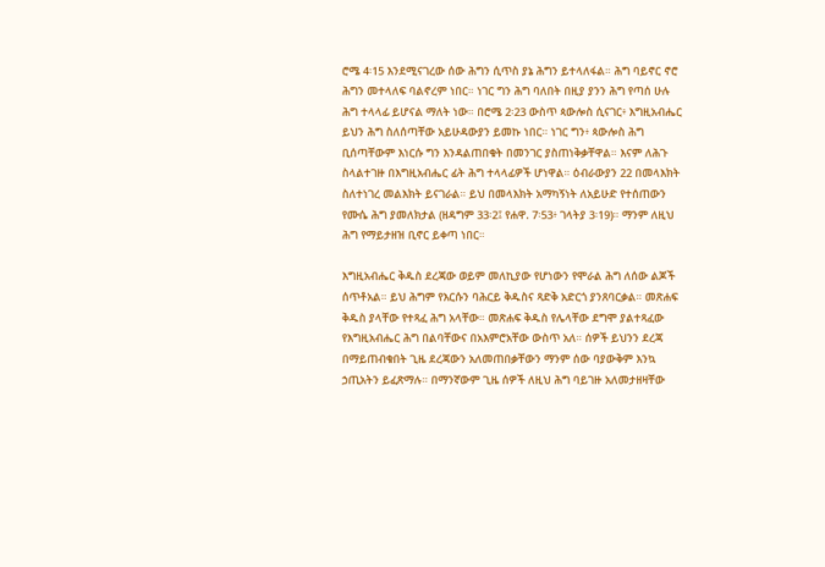ሮሜ 4፡15 እንደሚናገረው ሰው ሕግን ሲጥስ ያኔ ሕግን ይተላለፋል። ሕግ ባይኖር ኖሮ ሕግን መተላለፍ ባልኖረም ነበር። ነገር ግን ሕግ ባለበት በዚያ ያንን ሕግ የጣሰ ሁሉ ሕግ ተላላፊ ይሆናል ማለት ነው። በሮሜ 2፡23 ውስጥ ጳውሎስ ሲናገር፥ እግዚአብሔር ይህን ሕግ ስለሰጣቸው አይሁዳውያን ይመኩ ነበር። ነገር ግን፥ ጳውሎስ ሕግ ቢሰጣቸውም እነርሱ ግን እንዳልጠበቁት በመንገር ያስጠነቅቃቸዋል። እናም ለሕጉ ስላልተገዙ በእግዚአብሔር ፊት ሕግ ተላላፊዎች ሆነዋል። ዕብራውያን 22 በመላእክት ስለተነገረ መልእክት ይናገራል። ይህ በመላእክት አማካኝነት ለአይሁድ የተሰጠውን የሙሴ ሕግ ያመለክታል (ዘዳግም 33፡2፤ የሐዋ. 7፡53፥ ገላትያ 3፡19)። ማንም ለዚህ ሕግ የማይታዘዝ ቢኖር ይቀጣ ነበር።

እግዚአብሔር ቅዱስ ደረጃው ወይም መለኪያው የሆነውን የሞራል ሕግ ለሰው ልጆች ሰጥቶአል። ይህ ሕግም የእርሱን ባሕርይ ቅዱስና ጻድቅ አድርጎ ያንጸባርቃል። መጽሐፍ ቅዱስ ያላቸው የተጻፈ ሕግ አላቸው። መጽሐፍ ቅዱስ የሌላቸው ደግሞ ያልተጻፈው የእግዚአብሔር ሕግ በልባቸውና በአእምሮአቸው ውስጥ አለ። ሰዎች ይህንን ደረጃ በማይጠብቁበት ጊዜ ደረጃውን አለመጠበቃቸውን ማንም ሰው ባያውቅም እንኳ ኃጢአትን ይፈጽማሉ። በማንኛውም ጊዜ ሰዎች ለዚህ ሕግ ባይገዙ አለመታዘዛቸው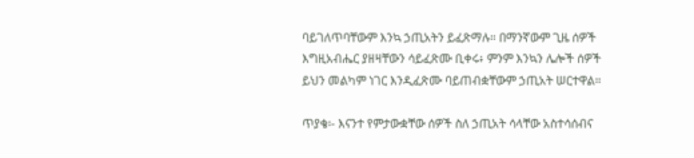ባይገለጥባቸውም እንኳ ኃጢአትን ይፈጽማሉ። በማንኛውም ጊዜ ሰዎች እግዚአብሔር ያዘዛቸውን ሳይፈጽሙ ቢቀሩ፥ ምንም እንኳን ሌሎች ሰዎች ይህን መልካም ነገር እንዲፈጽሙ ባይጠብቋቸውም ኃጢአት ሠርተዋል።

ጥያቄ፡- እናንተ የምታውቋቸው ሰዎች ስለ ኃጢአት ሳላቸው አስተሳሰብና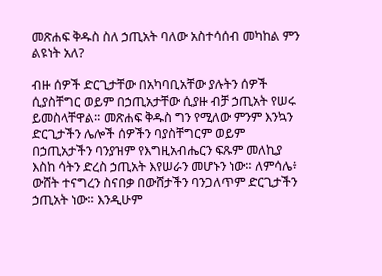መጽሐፍ ቅዱስ ስለ ኃጢአት ባለው አስተሳሰብ መካከል ምን ልዩነት አለ?

ብዙ ሰዎች ድርጊታቸው በአካባቢአቸው ያሉትን ሰዎች ሲያስቸግር ወይም በኃጢአታቸው ሲያዙ ብቻ ኃጢአት የሠሩ ይመስላቸዋል። መጽሐፍ ቅዱስ ግን የሚለው ምንም እንኳን ድርጊታችን ሌሎች ሰዎችን ባያስቸግርም ወይም በኃጢአታችን ባንያዝም የእግዚአብሔርን ፍጹም መለኪያ እስከ ሳትን ድረስ ኃጢአት እየሠራን መሆኑን ነው። ለምሳሌ፥ ውሸት ተናግረን ስናበቃ በውሸታችን ባንጋለጥም ድርጊታችን ኃጢአት ነው። እንዲሁም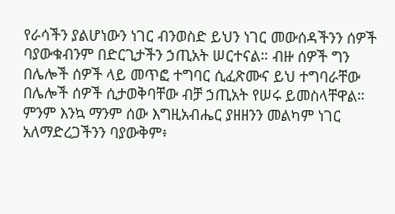የራሳችን ያልሆነውን ነገር ብንወስድ ይህን ነገር መውሰዳችንን ሰዎች ባያውቁብንም በድርጊታችን ኃጢአት ሠርተናል። ብዙ ሰዎች ግን በሌሎች ሰዎች ላይ መጥፎ ተግባር ሲፈጽሙና ይህ ተግባራቸው በሌሎች ሰዎች ሲታወቅባቸው ብቻ ኃጢአት የሠሩ ይመስላቸዋል። ምንም እንኳ ማንም ሰው እግዚአብሔር ያዘዘንን መልካም ነገር አለማድረጋችንን ባያውቅም፥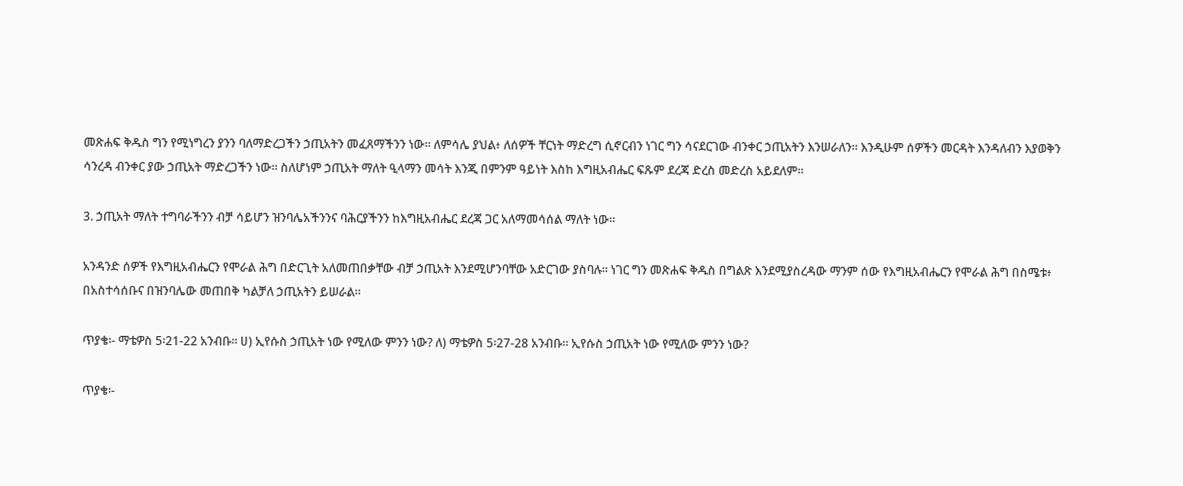መጽሐፍ ቅዱስ ግን የሚነግረን ያንን ባለማድረጋችን ኃጢአትን መፈጸማችንን ነው። ለምሳሌ ያህል፥ ለሰዎች ቸርነት ማድረግ ሲኖርብን ነገር ግን ሳናደርገው ብንቀር ኃጢአትን እንሠራለን። እንዲሁም ሰዎችን መርዳት እንዳለብን እያወቅን ሳንረዳ ብንቀር ያው ኃጢአት ማድረጋችን ነው። ስለሆነም ኃጢአት ማለት ዒላማን መሳት እንጂ በምንም ዓይነት እስከ እግዚአብሔር ፍጹም ደረጃ ድረስ መድረስ አይደለም።

3. ኃጢአት ማለት ተግባራችንን ብቻ ሳይሆን ዝንባሌአችንንና ባሕርያችንን ከእግዚአብሔር ደረጃ ጋር አለማመሳሰል ማለት ነው።

አንዳንድ ሰዎች የእግዚአብሔርን የሞራል ሕግ በድርጊት አለመጠበቃቸው ብቻ ኃጢአት እንደሚሆንባቸው አድርገው ያስባሉ። ነገር ግን መጽሐፍ ቅዱስ በግልጽ እንደሚያስረዳው ማንም ሰው የእግዚአብሔርን የሞራል ሕግ በስሜቱ፥ በአስተሳሰቡና በዝንባሌው መጠበቅ ካልቻለ ኃጢአትን ይሠራል።

ጥያቄ፡- ማቴዎስ 5፡21-22 አንብቡ። ሀ) ኢየሱስ ኃጢአት ነው የሚለው ምንን ነው? ለ) ማቴዎስ 5፡27-28 አንብቡ። ኢየሱስ ኃጢአት ነው የሚለው ምንን ነው?

ጥያቄ፡-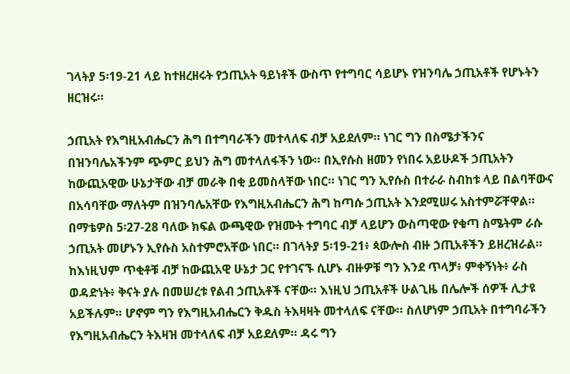ገላትያ 5፡19-21 ላይ ከተዘረዘሩት የኃጢአት ዓይነቶች ውስጥ የተግባር ሳይሆኑ የዝንባሌ ኃጢአቶች የሆኑትን ዘርዝሩ።

ኃጢአት የእግዚአብሔርን ሕግ በተግባራችን መተላለፍ ብቻ አይደለም። ነገር ግን በስሜታችንና በዝንባሌአችንም ጭምር ይህን ሕግ መተላለፋችን ነው። በኢየሱስ ዘመን የነበሩ አይሁዶች ኃጢአትን ከውጪአዊው ሁኔታቸው ብቻ መራቅ በቂ ይመስላቸው ነበር። ነገር ግን ኢየሱስ በተራራ ስብከቱ ላይ በልባቸውና በአሳባቸው ማለትም በዝንባሌአቸው የእግዚአብሔርን ሕግ ከጣሱ ኃጢአት እንደሚሠሩ አስተምሯቸዋል። በማቴዎስ 5፡27-28 ባለው ክፍል ውጫዊው የዝሙት ተግባር ብቻ ላይሆን ውስጣዊው የቁጣ ስሜትም ራሱ ኃጢአት መሆኑን ኢየሱስ አስተምሮአቸው ነበር። በገላትያ 5፡19-21፥ ጳውሎስ ብዙ ኃጢአቶችን ይዘረዝራል። ከእነዚህም ጥቂቶቹ ብቻ ከውጪአዊ ሁኔታ ጋር የተገናኙ ሲሆኑ ብዙዎቹ ግን እንደ ጥላቻ፥ ምቀኝነት፥ ራስ ወዳድነት፥ ቅናት ያሉ በመሠረቱ የልብ ኃጢአቶች ናቸው። እነዚህ ኃጢአቶች ሁልጊዜ በሌሎች ሰዎች ሊታዩ አይችሉም። ሆኖም ግን የእግዚአብሔርን ቅዱስ ትእዛዛት መተላለፍ ናቸው። ስለሆነም ኃጢአት በተግባራችን የእግዚአብሔርን ትእዛዝ መተላለፍ ብቻ አይደለም። ዳሩ ግን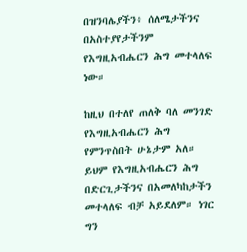በዝንባሌያችን፥ ሰለሜታችንና በአስተያየታችንም የእግዚአብሔርን ሕግ መተላለፍ ነው።

ከዚህ በተለየ ጠለቅ ባለ መንገድ የእግዚአብሔርን ሕግ የምንጥስበት ሁኔታም አለ። ይህም የእግዚአብሔርን ሕግ በድርጊታችንና በአመለካከታችን መተላለፍ ብቻ አይደለም። ነገር ግን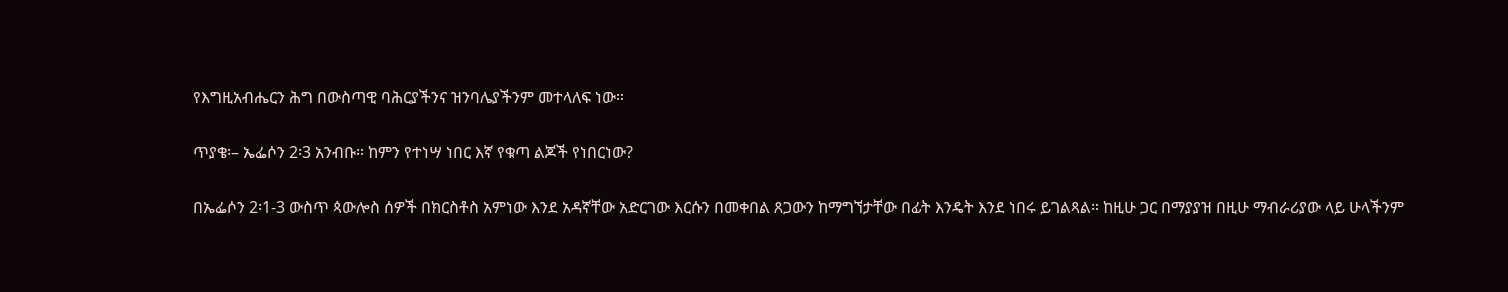የእግዚአብሔርን ሕግ በውስጣዊ ባሕርያችንና ዝንባሌያችንም መተላለፍ ነው።

ጥያቄ፡– ኤፌሶን 2፡3 አንብቡ። ከምን የተነሣ ነበር እኛ የቁጣ ልጆች የነበርነው?

በኤፌሶን 2፡1-3 ውስጥ ጳውሎስ ሰዎች በክርስቶስ አምነው እንደ አዳኛቸው አድርገው እርሱን በመቀበል ጸጋውን ከማግኘታቸው በፊት እንዴት እንደ ነበሩ ይገልጻል። ከዚሁ ጋር በማያያዝ በዚሁ ማብራሪያው ላይ ሁላችንም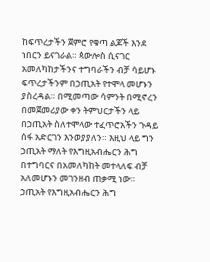ከፍጥረታችን ጀምሮ የቁጣ ልጆች እንደ ነበርን ይናገራል። ጳውሎስ ሲናገር አመለካከታችንና ተግባራችን ብቻ ሳይሆኑ ፍጥረታችንም በኃጢአት የተሞላ መሆኑን ያስረዳል። በሚመጣው ሳምንት በሚኖረን በመጀመሪያው ቀን ትምህርታችን ላይ በኃጢአት ስለተሞላው ተፈጥሮአችን ጉዳይ ሰፋ አድርገን እንወያያለን። እዚህ ላይ ግን ኃጢአት ማለት የእግዚአብሔርን ሕግ በተግባርና በአመለካከት መተላለፍ ብቻ አለመሆኑን መገንዘብ ጠቃሚ ነው። ኃጢአት የእግዚአብሔርን ሕግ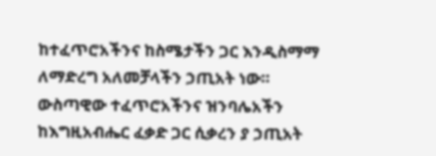ከተፈጥሮአችንና ከስሜታችን ጋር እንዲስማማ ለማድረግ አለመቻላችን ኃጢአት ነው። ውስጣዊው ተፈጥሮአችንና ዝንባሌአችን ከእግዚአብሔር ፈቃድ ጋር ሲቃረን ያ ኃጢአት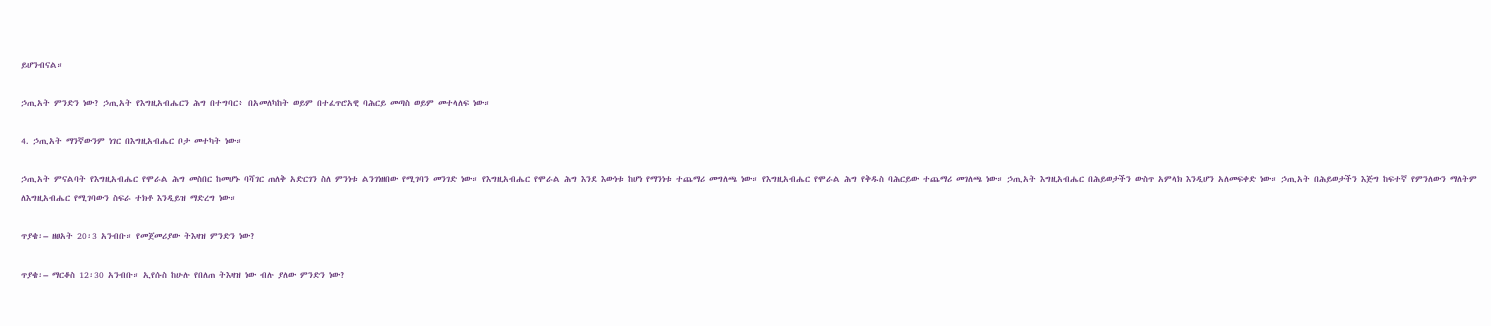ይሆንብናል።

ኃጢአት ምንድን ነው? ኃጢአት የእግዚአብሔርን ሕግ በተግባር፥ በአመለካከት ወይም በተፈጥሮአዊ ባሕርይ መጣስ ወይም መተላለፍ ነው።

4. ኃጢአት ማንኛውንም ነገር በእግዚአብሔር ቦታ መተካት ነው።

ኃጢአት ምናልባት የእግዚአብሔር የሞራል ሕግ መስበር ከመሆኑ ባሻገር ጠለቅ አድርገን ስለ ምንነቱ ልንገነዘበው የሚገባን መንገድ ነው። የእግዚአብሔር የሞራል ሕግ እንደ እውነቱ ከሆነ የማንነቱ ተጨማሪ መግለጫ ነው። የእግዚአብሔር የሞራል ሕግ የቅዱስ ባሕርይው ተጨማሪ መገለጫ ነው። ኃጢአት እግዚአብሔር በሕይወታችን ውስጥ አምላክ እንዲሆን አለመፍቀድ ነው። ኃጢአት በሕይወታችን እጅግ ከፍተኛ የምንለውን ማለትም ለእግዚአብሔር የሚገባውን ስፍራ ተክቶ እንዲይዝ ማድረግ ነው።

ጥያቄ፡– ዘፀአት 20፡3 አንብቡ። የመጀመሪያው ትእዛዝ ምንድን ነው?

ጥያቄ፡– ማርቆስ 12፡30 አንብቡ። ኢየሱስ ከሁሉ የበለጠ ትእዛዝ ነው ብሉ ያለው ምንድን ነው?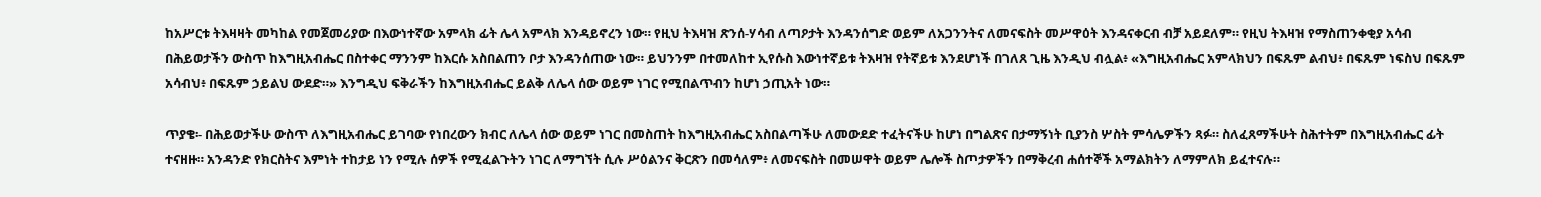ከአሥርቱ ትእዛዛት መካከል የመጀመሪያው በእውነተኛው አምላክ ፊት ሌላ አምላክ እንዳይኖረን ነው። የዚህ ትእዛዝ ጽንሰ-ሃሳብ ለጣዖታት እንዳንሰግድ ወይም ለአጋንንትና ለመናፍስት መሥዋዕት እንዳናቀርብ ብቻ አይደለም። የዚህ ትእዛዝ የማስጠንቀቂያ አሳብ በሕይወታችን ውስጥ ከእግዚአብሔር በስተቀር ማንንም ከእርሱ አስበልጠን ቦታ እንዳንሰጠው ነው። ይህንንም በተመለከተ ኢየሱስ እውነተኛይቱ ትእዛዝ የትኛይቱ እንደሆነች በገለጸ ጊዜ እንዲህ ብሏል፥ «እግዚአብሔር አምላክህን በፍጹም ልብህ፥ በፍጹም ነፍስህ በፍጹም አሳብህ፥ በፍጹም ኃይልህ ውደድ።» እንግዲህ ፍቅራችን ከእግዚአብሔር ይልቅ ለሌላ ሰው ወይም ነገር የሚበልጥብን ከሆነ ኃጢአት ነው።

ጥያቄ፡- በሕይወታችሁ ውስጥ ለእግዚአብሔር ይገባው የነበረውን ክብር ለሌላ ሰው ወይም ነገር በመስጠት ከእግዚአብሔር አስበልጣችሁ ለመውደድ ተፈትናችሁ ከሆነ በግልጽና በታማኝነት ቢያንስ ሦስት ምሳሌዎችን ጻፉ። ስለፈጸማችሁት ስሕተትም በእግዚአብሔር ፊት ተናዘዙ። አንዳንድ የክርስትና እምነት ተከታይ ነን የሚሉ ሰዎች የሚፈልጉትን ነገር ለማግኘት ሲሉ ሥዕልንና ቅርጽን በመሳለም፥ ለመናፍስት በመሠዋት ወይም ሌሎች ስጦታዎችን በማቅረብ ሐሰተኞች አማልክትን ለማምለክ ይፈተናሉ።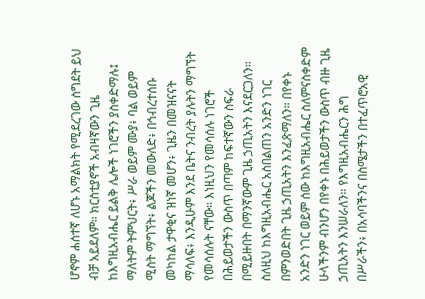ሆኖም ሐሰተኛ ለሆኑ አማልክት የሚደረገው ስግደት ይህ ብቻ አይደለም። ክርስቲያኖች አብዛኛውን ጊዜ ከእግዚአብሔር ይልቅ ሌሎች ነገሮችን ያስቀድማሉ፤ ማለትም ትምህርት፥ ሥራ ወይም ሙያ፥ ባል ወይም ሚስት ማግኘት፥ ልጆችን መውለድ፥ በኅብረተሰቡ መካከል ታዋቂና ዝነኛ መሆን፥ ጊዜን በመዝናናት ማሳለፍ፥ እንዲሁም እንደ ቤትና ንብረት ያሉትን ማግኘት የመሳሰሉት ናቸው። እነዚህን የመሳሰሉ ነገሮች በሕይወታችን ውስጥ በጣም ከፍተኛውን ስፍራ በሚይዙበት በማንኛውም ጊዜ ኃጢአትን እናደርጋለን። ስለዚህ ከእግዚአብሔር አስበልጠን አንድን ነገር በምንወድበት ጊዜ ኃጢአትን እንፈጽማለን። በየቀኑ አንድን ነገር ወይም ሰው ከእግዚአብሔር ስለምናስቀድም ሁላችንም ብንሆን በየቀኑ በሕይወታችን ውስጥ ብዙ ጊዜ ኃጢአትን እንሠራለን። የእግዚአብሔርን ሕግ በሥራችን፥ በአሳባችንና በስሜታችን በተፈጥሮአዊ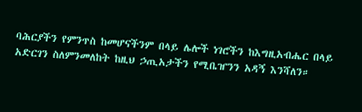ባሕርያችን የምንጥስ ከመሆናችንም በላይ ሌሎች ነገሮችን ከእግዚአብሔር በላይ አድርገን ስለምንመለከት ከዚህ ኃጢአታችን የሚቤዠንን አዳኝ እንሻለን።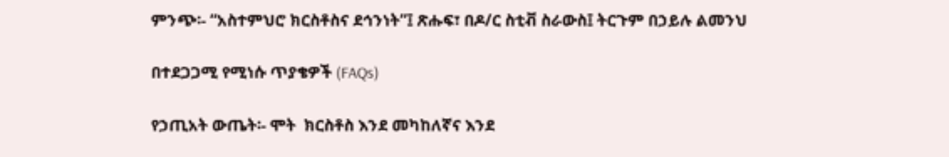ምንጭ፡- “አስተምህሮ ክርስቶስና ደኅንነት”፤ ጽሑፍ፣ በዶ/ር ስቲቭ ስራውስ፤ ትርጉም በኃይሉ ልመንህ

በተደጋጋሚ የሚነሱ ጥያቄዎች (FAQs)

የኃጢአት ውጤት፡- ሞት  ክርስቶስ እንደ መካከለኛና እንደ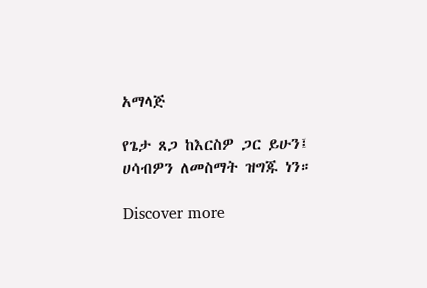አማላጅ

የጌታ ጸጋ ከእርስዎ ጋር ይሁን፤ ሀሳብዎን ለመስማት ዝግጁ ነን።

Discover more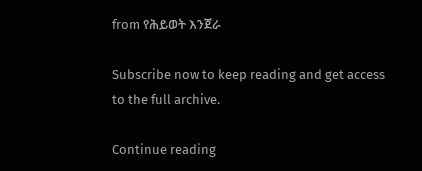from የሕይወት እንጀራ

Subscribe now to keep reading and get access to the full archive.

Continue reading